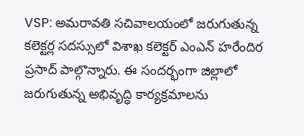VSP: అమరావతి సచివాలయంలో జరుగుతున్న కలెక్టర్ల సదస్సులో విశాఖ కలెక్టర్ ఎంఎన్ హరేందిర ప్రసాద్ పాల్గొన్నారు. ఈ సందర్భంగా జిల్లాలో జరుగుతున్న అభివృద్ధి కార్యక్రమాలను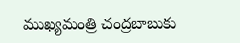ముఖ్యమంత్రి చంద్రబాబుకు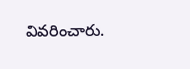వివరించారు.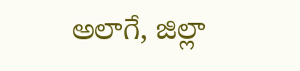అలాగే, జిల్లా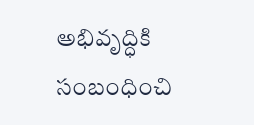అభివృద్ధికి సంబంధించి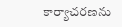కార్యాచరణను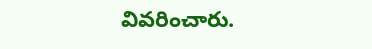వివరించారు.